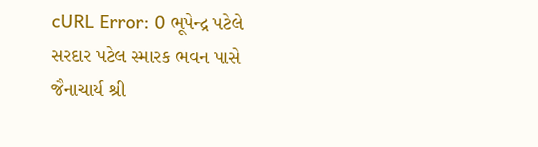cURL Error: 0 ભૂપેન્દ્ર પટેલે સરદાર પટેલ સ્મારક ભવન પાસે જૈનાચાર્ય શ્રી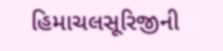હિમાચલસૂરિજીની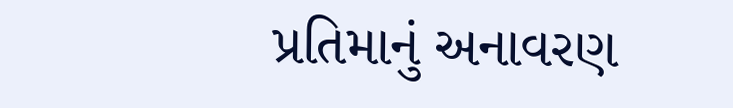પ્રતિમાનું અનાવરણ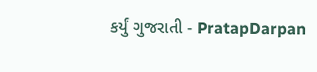કર્યું ગુજરાતી - PratapDarpan